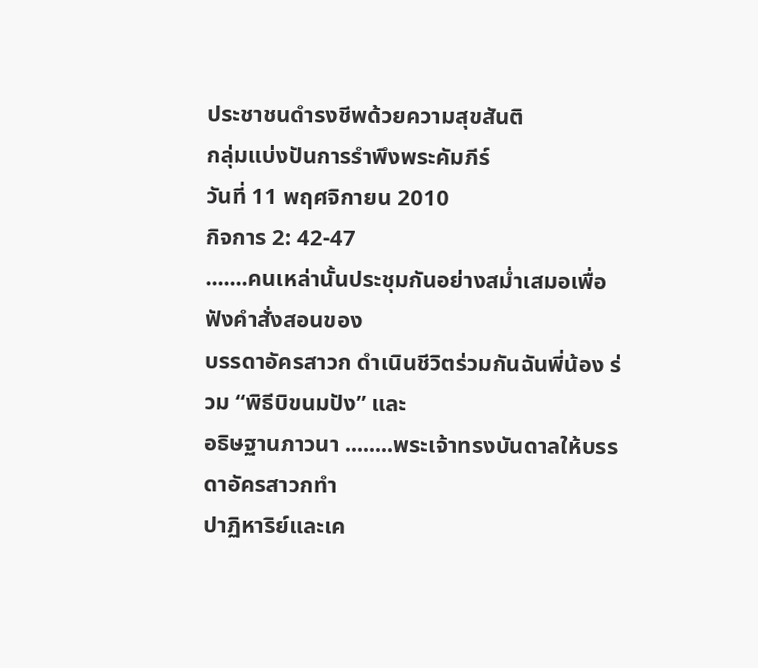ประชาชนดำรงชีพด้วยความสุขสันติ
กลุ่มแบ่งปันการรำพึงพระคัมภีร์
วันที่ 11 พฤศจิกายน 2010
กิจการ 2: 42-47
.......คนเหล่านั้นประชุมกันอย่างสม่ำเสมอเพื่อฟังคำสั่งสอนของ
บรรดาอัครสาวก ดำเนินชีวิตร่วมกันฉันพี่น้อง ร่วม “พิธีบิขนมปัง” และ
อธิษฐานภาวนา ........พระเจ้าทรงบันดาลให้บรรดาอัครสาวกทำ
ปาฏิหาริย์และเค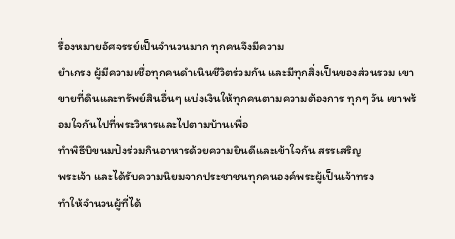รื่องหมายอัศจรรย์เป็นจำนวนมาก ทุกคนจึงมีความ
ยำเกรง ผู้มีความเชื่อทุกคนดำเนินชีวิตร่วมกัน และมีทุกสิ่งเป็นของส่วนรวม เขาขายที่ดินและทรัพย์สินอื่นๆ แบ่งเงินให้ทุกคนตามความต้องการ ทุกๆ วัน เขาพร้อมใจกันไปที่พระวิหารและไปตามบ้านเพื่อ
ทำพิธีบิขนมปังร่วมกินอาหารด้วยความยินดีและเข้าใจกัน สรรเสริญ
พระเจ้า และได้รับความนิยมจากประชาชนทุกคนองค์พระผู้เป็นเจ้าทรง
ทำให้จำนวนผู้ที่ได้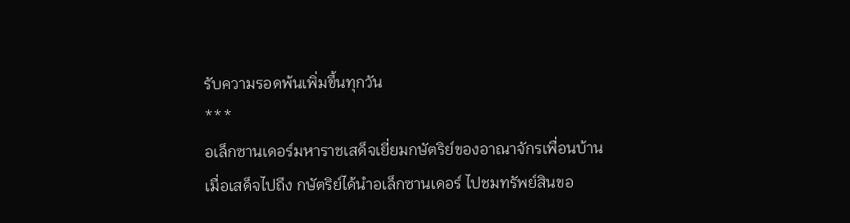รับความรอดพ้นเพิ่มขึ้นทุกวัน
***
อเล็กซานเดอร์มหาราชเสด็จเยี่ยมกษัตริย์ของอาณาจักรเพื่อนบ้าน เมื่อเสด็จไปถึง กษัตริย์ได้นำอเล็กซานเดอร์ ไปชมทรัพย์สินขอ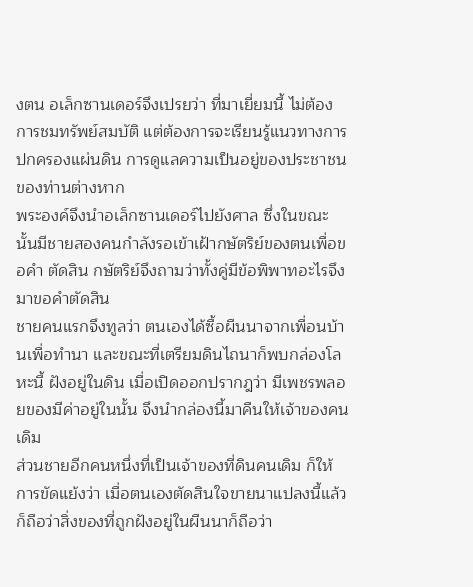งตน อเล็กซานเดอร์จึงเปรยว่า ที่มาเยี่ยมนี้ ไม่ต้องการชมทรัพย์สมบัติ แต่ต้องการจะเรียนรู้แนวทางการปกครองแผ่นดิน การดูแลความเป็นอยู่ของประชาชนของท่านต่างหาก
พระองค์จึงนำอเล็กซานเดอร์ไปยังศาล ซึ่งในขณะนั้นมีชายสองคนกำลังรอเข้าเฝ้ากษัตริย์ของตนเพื่อขอคำ ตัดสิน กษัตริย์จึงถามว่าทั้งคู่มีข้อพิพาทอะไรจึงมาขอคำตัดสิน
ชายคนแรกจึงทูลว่า ตนเองได้ซื้อผืนนาจากเพื่อนบ้านเพื่อทำนา และขณะที่เตรียมดินไถนาก็พบกล่องโลหะนี้ ฝังอยู่ในดิน เมื่อเปิดออกปรากฎว่า มีเพชรพลอยของมีค่าอยู่ในนั้น จึงนำกล่องนี้มาคืนให้เจ้าของคนเดิม
ส่วนชายอีกคนหนึ่งที่เป็นเจ้าของที่ดินคนเดิม ก็ให้การขัดแย้งว่า เมื่อตนเองตัดสินใจขายนาแปลงนี้แล้ว ก็ถือว่าสิ่งของที่ถูกฝังอยู่ในผืนนาก็ถือว่า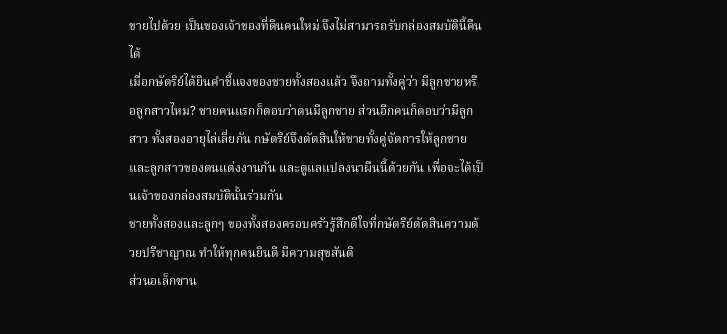ขายไปด้วย เป็นของเจ้าของที่ดินคนใหม่ จึงไม่สามารถรับกล่องสมบัตินี้คืนได้
เมื่อกษัตริย์ได้ยินคำชี้แจงของชายทั้งสองแล้ว จึงถามทั้งคู่ว่า มีลูกชายหรือลูกสาวไหม? ชายคนแรกก็ตอบว่าตนมีลูกชาย ส่วนอีกคนก็ตอบว่ามีลูกสาว ทั้งสองอายุไล่เลี่ยกัน กษัตริย์จึงตัดสินให้ชายทั้งคู่จัดการให้ลูกชายและลูกสาวของตนแต่งงานกัน และดูแลแปลงนาผืนนี้ด้วยกัน เพื่อจะได้เป็นเจ้าของกล่องสมบัตินั้นร่วมกัน
ชายทั้งสองและลูกๆ ของทั้งสองครอบครัวรู้สึกดีใจที่กษัตริย์ตัดสินความด้วยปรีชาญาณ ทำให้ทุกคนยินดี มีความสุขสันติ
ส่วนอเล็กซาน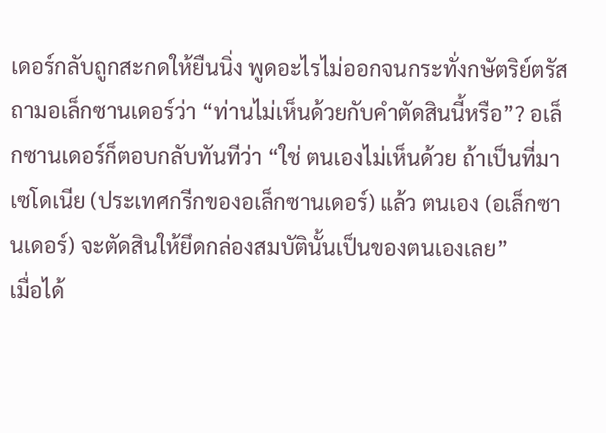เดอร์กลับถูกสะกดให้ยืนนิ่ง พูดอะไรไม่ออกจนกระทั่งกษัตริย์ตรัสถามอเล็กซานเดอร์ว่า “ท่านไม่เห็นด้วยกับคำตัดสินนี้หรือ”? อเล็กซานเดอร์ก็ตอบกลับทันทีว่า “ใช่ ตนเองไม่เห็นด้วย ถ้าเป็นที่มาเซโดเนีย (ประเทศกรีกของอเล็กซานเดอร์) แล้ว ตนเอง (อเล็กซานเดอร์) จะตัดสินให้ยึดกล่องสมบัตินั้นเป็นของตนเองเลย”
เมื่อได้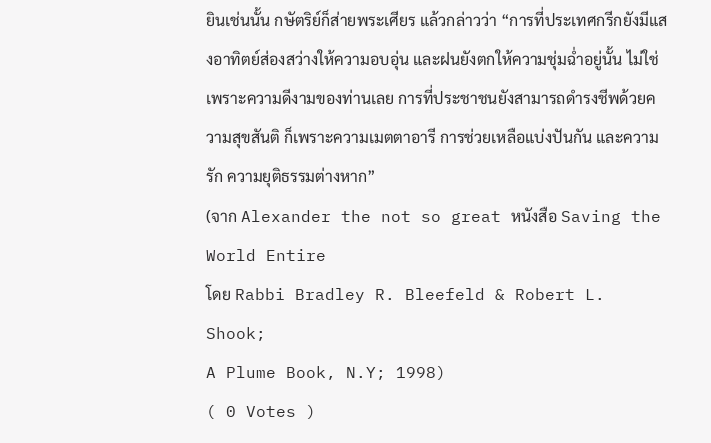ยินเช่นนั้น กษัตริย์ก็ส่ายพระเศียร แล้วกล่าวว่า “การที่ประเทศกรีกยังมีแสงอาทิตย์ส่องสว่างให้ความอบอุ่น และฝนยังตกให้ความชุ่มฉ่ำอยู่นั้น ไม่ใช่เพราะความดีงามของท่านเลย การที่ประชาชนยังสามารถดำรงชีพด้วยความสุขสันติ ก็เพราะความเมตตาอารี การช่วยเหลือแบ่งปันกัน และความรัก ความยุติธรรมต่างหาก”
(จาก Alexander the not so great หนังสือ Saving the World Entire
โดย Rabbi Bradley R. Bleefeld & Robert L. Shook;
A Plume Book, N.Y; 1998)
( 0 Votes )